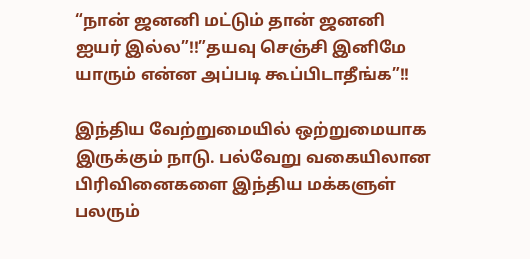“நான் ஜனனி மட்டும் தான் ஜனனி ஐயர் இல்ல”!!”தயவு செஞ்சி இனிமே யாரும் என்ன அப்படி கூப்பிடாதீங்க”!!

இந்திய வேற்றுமையில் ஒற்றுமையாக இருக்கும் நாடு. பல்வேறு வகையிலான பிரிவினைகளை இந்திய மக்களுள் பலரும்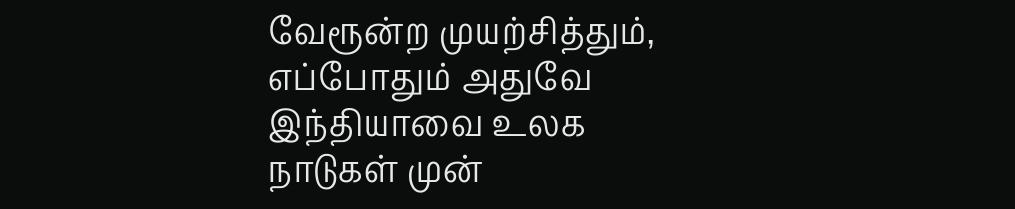வேரூன்ற முயற்சித்தும், எப்போதும் அதுவே இந்தியாவை உலக நாடுகள் முன்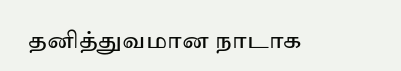தனித்துவமான நாடாக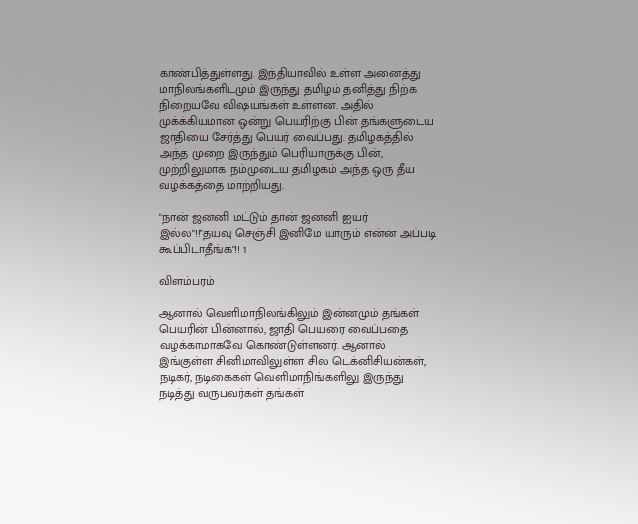காண்பித்துள்ளது. இந்தியாவில் உள்ள அனைத்து மாநிலங்களிடமும் இருந்து தமிழம் தனித்து நிற்க நிறையவே விஷயங்கள் உள்ளன. அதில் முக்க்கியமான ஒன்று பெயரிற்கு பின் தங்களுடைய ஜாதியை சேர்த்து பெயர் வைப்பது. தமிழகத்தில் அந்த முறை இருந்தும் பெரியாருக்கு பின், முற்றிலுமாக நம்முடைய தமிழகம் அந்த ஒரு தீய வழக்கத்தை மாற்றியது.

"நான் ஜனனி மட்டும் தான் ஜனனி ஐயர் இல்ல"!!"தயவு செஞ்சி இனிமே யாரும் என்ன அப்படி கூப்பிடாதீங்க"!! 1

விளம்பரம்

ஆனால் வெளிமாநிலங்கிலும் இன்னமும் தங்கள் பெயரின் பின்னால், ஜாதி பெயரை வைப்பதை வழக்காமாகவே கொண்டுள்ளனர். ஆனால் இங்குள்ள சினிமாவிலுள்ள சில டெக்னிசியன்கள், நடிகர், நடிகைகள் வெளிமாநிங்களிலு இருந்து நடித்து வருபவர்கள் தங்கள்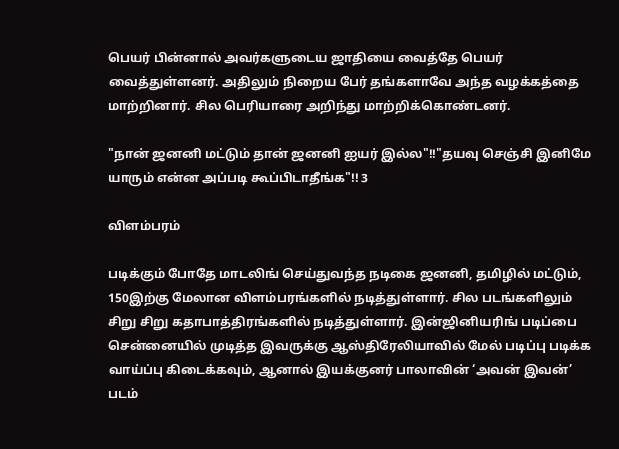பெயர் பின்னால் அவர்களுடைய ஜாதியை வைத்தே பெயர் வைத்துள்ளனர். அதிலும் நிறைய பேர் தங்களாவே அந்த வழக்கத்தை மாற்றினார். சில பெரியாரை அறிந்து மாற்றிக்கொண்டனர்.

"நான் ஜனனி மட்டும் தான் ஜனனி ஐயர் இல்ல"!!"தயவு செஞ்சி இனிமே யாரும் என்ன அப்படி கூப்பிடாதீங்க"!! 3

விளம்பரம்

படிக்கும் போதே மாடலிங் செய்துவந்த நடிகை ஜனனி, தமிழில் மட்டும், 150இற்கு மேலான விளம்பரங்களில் நடித்துள்ளார். சில படங்களிலும் சிறு சிறு கதாபாத்திரங்களில் நடித்துள்ளார். இன்ஜினியரிங் படிப்பை சென்னையில் முடித்த இவருக்கு ஆஸ்திரேலியாவில் மேல் படிப்பு படிக்க வாய்ப்பு கிடைக்கவும், ஆனால் இயக்குனர் பாலாவின் ‘அவன் இவன்’ படம்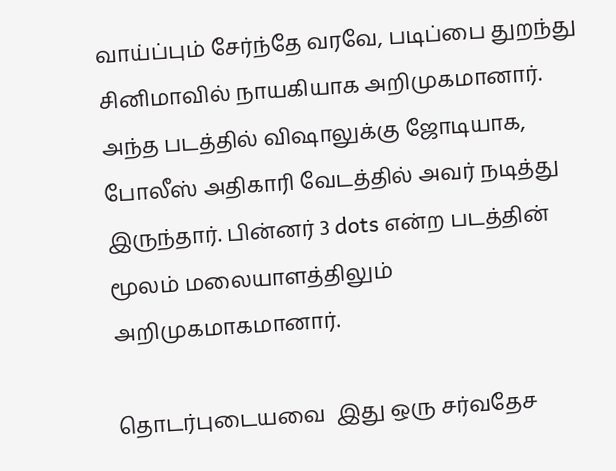வாய்ப்பும் சேர்ந்தே வரவே, படிப்பை துறந்து சினிமாவில் நாயகியாக அறிமுகமானார். அந்த படத்தில் விஷாலுக்கு ஜோடியாக, போலீஸ் அதிகாரி வேடத்தில் அவர் நடித்து இருந்தார். பின்னர் 3 dots என்ற படத்தின் மூலம் மலையாளத்திலும் அறிமுகமாகமானார்.

தொடர்புடையவை  இது ஒரு சர்வதேச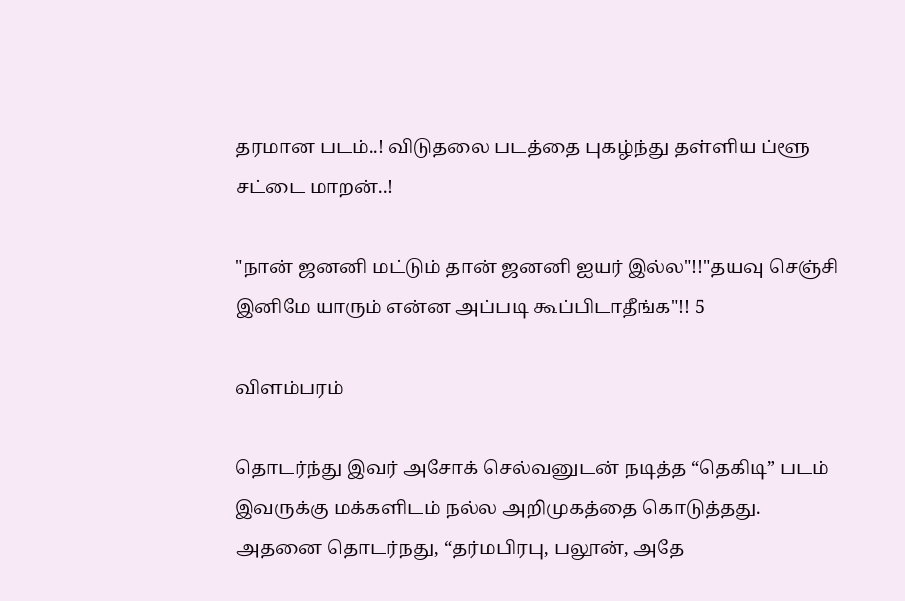தரமான படம்..! விடுதலை படத்தை புகழ்ந்து தள்ளிய ப்ளூ சட்டை மாறன்..!

"நான் ஜனனி மட்டும் தான் ஜனனி ஐயர் இல்ல"!!"தயவு செஞ்சி இனிமே யாரும் என்ன அப்படி கூப்பிடாதீங்க"!! 5

விளம்பரம்

தொடர்ந்து இவர் அசோக் செல்வனுடன் நடித்த “தெகிடி” படம் இவருக்கு மக்களிடம் நல்ல அறிமுகத்தை கொடுத்தது. அதனை தொடர்நது, “தர்மபிரபு, பலூன், அதே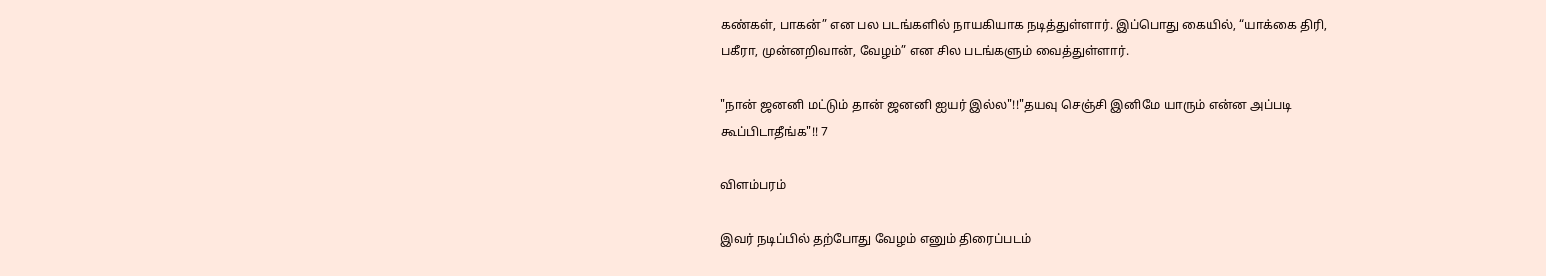கண்கள், பாகன்” என பல படங்களில் நாயகியாக நடித்துள்ளார். இப்பொது கையில், “யாக்கை திரி, பகீரா, முன்னறிவான், வேழம்” என சில படங்களும் வைத்துள்ளார்.

"நான் ஜனனி மட்டும் தான் ஜனனி ஐயர் இல்ல"!!"தயவு செஞ்சி இனிமே யாரும் என்ன அப்படி கூப்பிடாதீங்க"!! 7

விளம்பரம்

இவர் நடிப்பில் தற்போது வேழம் எனும் திரைப்படம்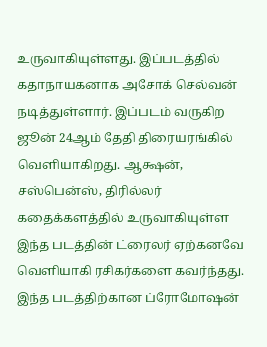உருவாகியுள்ளது. இப்படத்தில் கதாநாயகனாக அசோக் செல்வன் நடித்துள்ளார். இப்படம் வருகிற ஜூன் 24ஆம் தேதி திரையரங்கில் வெளியாகிறது. ஆக்ஷன், சஸ்பென்ஸ், திரில்லர் கதைக்களத்தில் உருவாகியுள்ள இந்த படத்தின் ட்ரைலர் ஏற்கனவே வெளியாகி ரசிகர்களை கவர்ந்தது. இந்த படத்திற்கான ப்ரோமோஷன்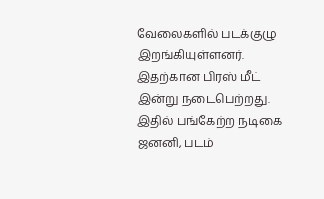வேலைகளில் படக்குழு இறங்கியுள்ளனர்.  இதற்கான பிரஸ் மீட் இன்று நடைபெற்றது. இதில் பங்கேற்ற நடிகை ஜனனி, படம்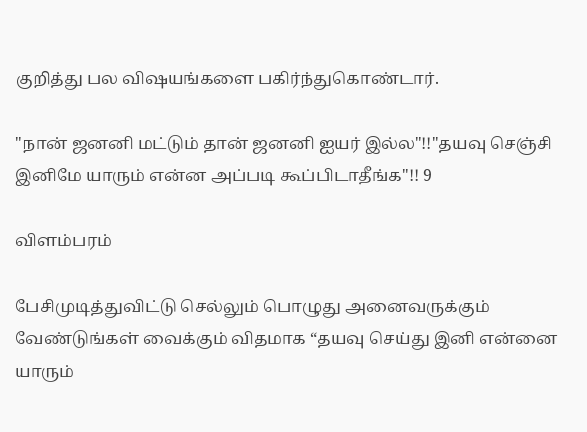குறித்து பல விஷயங்களை பகிர்ந்துகொண்டார்.

"நான் ஜனனி மட்டும் தான் ஜனனி ஐயர் இல்ல"!!"தயவு செஞ்சி இனிமே யாரும் என்ன அப்படி கூப்பிடாதீங்க"!! 9

விளம்பரம்

பேசிமுடித்துவிட்டு செல்லும் பொழுது அனைவருக்கும் வேண்டுங்கள் வைக்கும் விதமாக “தயவு செய்து இனி என்னை யாரும்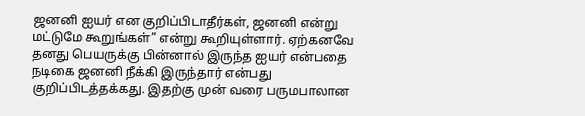ஜனனி ஐயர் என குறிப்பிடாதீர்கள், ஜனனி என்று மட்டுமே கூறுங்கள்” என்று கூறியுள்ளார். ஏற்கனவே தனது பெயருக்கு பின்னால் இருந்த ஐயர் என்பதை நடிகை ஜனனி நீக்கி இருந்தார் என்பது குறிப்பிடத்தக்கது. இதற்கு முன் வரை பருமபாலான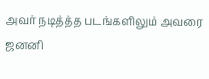அவர் நடித்த்த படங்களிலும் அவரை ஜனனி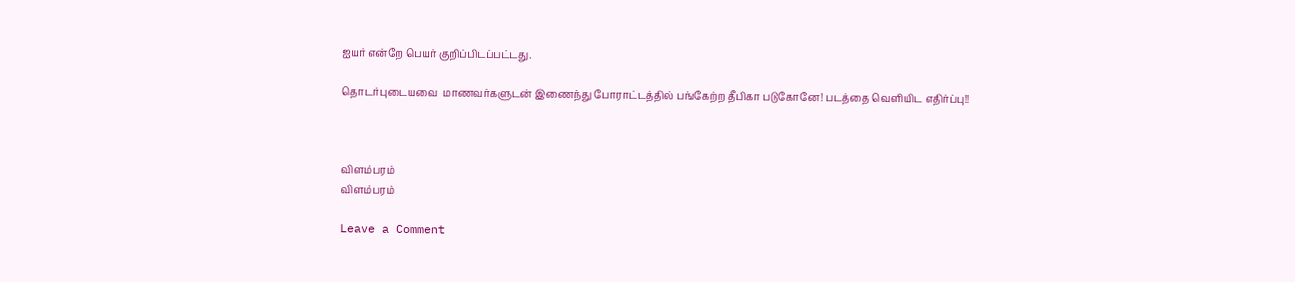ஐயர் என்றே பெயர் குறிப்பிடப்பட்டது.

தொடர்புடையவை  மாணவர்களுடன் இணைந்து போராட்டத்தில் பங்கேற்ற தீபிகா படுகோனே! படத்தை வெளியிட எதிர்ப்பு!!



விளம்பரம்
விளம்பரம்

Leave a Comment